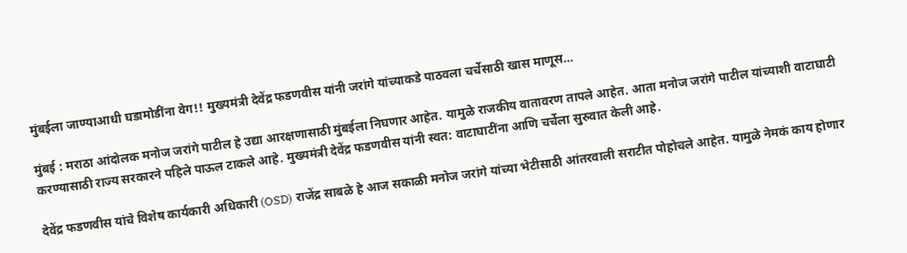मुंबईला जाण्याआधी घडामोडींना वेग!! मुख्यमंत्री देवेंद्र फडणवीस यांनी जरांगे यांच्याकडे पाठवला चर्चेसाठी खास माणूस…

मुंबई : मराठा आंदोलक मनोज जरांगे पाटील हे उद्या आरक्षणासाठी मुंबईला निघणार आहेत. यामुळे राजकीय वातावरण तापले आहेत. आता मनोज जरांगे पाटील यांच्याशी वाटाघाटी करण्यासाठी राज्य सरकारने पहिले पाऊल टाकले आहे. मुख्यमंत्री देवेंद्र फडणवीस यांनी स्वत: वाटाघाटींना आणि चर्चेला सुरुवात केली आहे.

देवेंद्र फडणवीस यांचे विशेष कार्यकारी अधिकारी (OSD) राजेंद्र साबळे हे आज सकाळी मनोज जरांगे यांच्या भेटीसाठी आंतरवाली सराटीत पोहोचले आहेत. यामुळे नेमकं काय होणार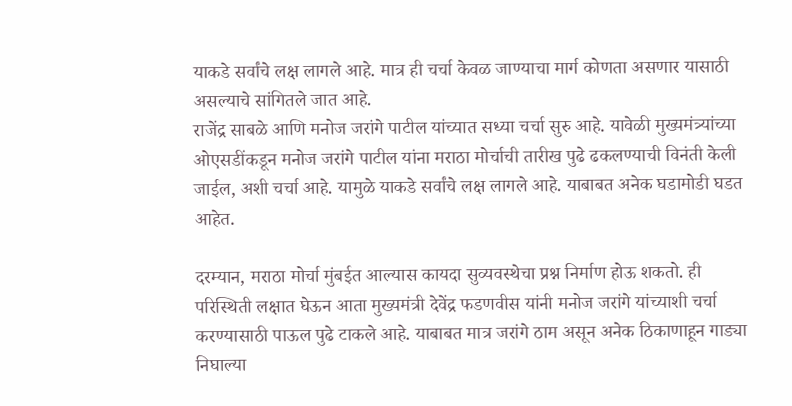याकडे सर्वांचे लक्ष लागले आहे. मात्र ही चर्चा केवळ जाण्याचा मार्ग कोणता असणार यासाठी असल्याचे सांगितले जात आहे.
राजेंद्र साबळे आणि मनोज जरांगे पाटील यांच्यात सध्या चर्चा सुरु आहे. यावेळी मुख्यमंत्र्यांच्या ओएसडींकडून मनोज जरांगे पाटील यांना मराठा मोर्चाची तारीख पुढे ढकलण्याची विनंती केली जाईल, अशी चर्चा आहे. यामुळे याकडे सर्वांचे लक्ष लागले आहे. याबाबत अनेक घडामोडी घडत आहेत.

दरम्यान, मराठा मोर्चा मुंबईत आल्यास कायदा सुव्यवस्थेचा प्रश्न निर्माण होऊ शकतो. ही परिस्थिती लक्षात घेऊन आता मुख्यमंत्री देवेंद्र फडणवीस यांनी मनोज जरांगे यांच्याशी चर्चा करण्यासाठी पाऊल पुढे टाकले आहे. याबाबत मात्र जरांगे ठाम असून अनेक ठिकाणाहून गाड्या निघाल्या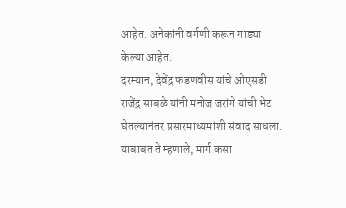आहेत. अनेकांनी वर्गणी करून गाड्या केल्या आहेत.
दरम्यान, देवेंद्र फडणवीस यांचे ओएसडी राजेंद्र साबळे यांनी मनोज जरांगे यांची भेट घेतल्यानंतर प्रसारमाध्यमांशी संवाद साधला. याबाबत ते म्हणाले, मार्ग कसा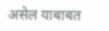असेल याबाबत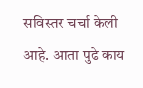सविस्तर चर्चा केली आहे. आता पुढे काय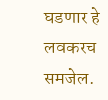घडणार हे लवकरच समजेल.